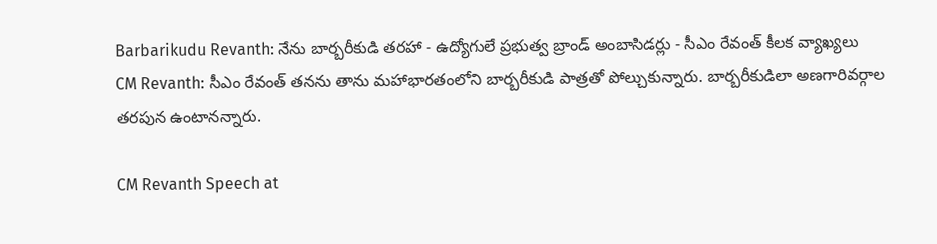Barbarikudu Revanth: నేను బార్బరీకుడి తరహా - ఉద్యోగులే ప్రభుత్వ బ్రాండ్ అంబాసిడర్లు - సీఎం రేవంత్ కీలక వ్యాఖ్యలు
CM Revanth: సీఎం రేవంత్ తనను తాను మహాభారతంలోని బార్బరీకుడి పాత్రతో పోల్చుకున్నారు. బార్బరీకుడిలా అణగారివర్గాల తరపున ఉంటానన్నారు.

CM Revanth Speech at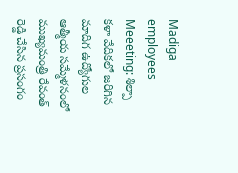Madiga employees Meeeting: శిల్పా కళా వేదికలో జరిగిన మాదిగ ఉద్యోగుల ఆత్మీయ సమ్మేళనంలో ముఖ్యమంత్రి రేవంత్ రెడ్డి చేసిన ప్రసంగం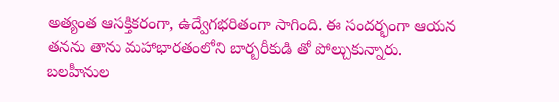అత్యంత ఆసక్తికరంగా, ఉద్వేగభరితంగా సాగింది. ఈ సందర్భంగా ఆయన తనను తాను మహాభారతంలోని బార్బరీకుడి తో పోల్చుకున్నారు. బలహీనుల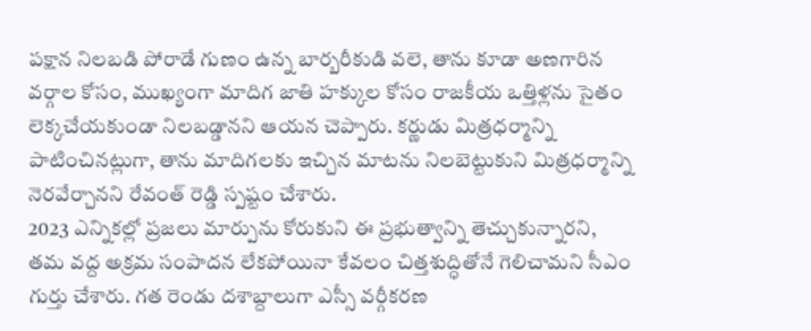పక్షాన నిలబడి పోరాడే గుణం ఉన్న బార్బరీకుడి వలె, తాను కూడా అణగారిన వర్గాల కోసం, ముఖ్యంగా మాదిగ జాతి హక్కుల కోసం రాజకీయ ఒత్తిళ్లను సైతం లెక్కచేయకుండా నిలబడ్డానని ఆయన చెప్పారు. కర్ణుడు మిత్రధర్మాన్ని పాటించినట్లుగా, తాను మాదిగలకు ఇచ్చిన మాటను నిలబెట్టుకుని మిత్రధర్మాన్ని నెరవేర్చానని రేవంత్ రెడ్డి స్పష్టం చేశారు.
2023 ఎన్నికల్లో ప్రజలు మార్పును కోరుకుని ఈ ప్రభుత్వాన్ని తెచ్చుకున్నారని, తమ వద్ద అక్రమ సంపాదన లేకపోయినా కేవలం చిత్తశుద్ధితోనే గెలిచామని సీఎం గుర్తు చేశారు. గత రెండు దశాబ్దాలుగా ఎస్సీ వర్గీకరణ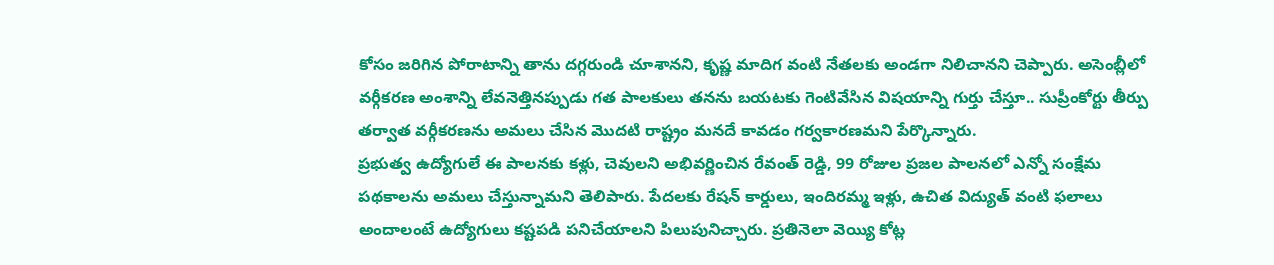కోసం జరిగిన పోరాటాన్ని తాను దగ్గరుండి చూశానని, కృష్ణ మాదిగ వంటి నేతలకు అండగా నిలిచానని చెప్పారు. అసెంబ్లీలో వర్గీకరణ అంశాన్ని లేవనెత్తినప్పుడు గత పాలకులు తనను బయటకు గెంటివేసిన విషయాన్ని గుర్తు చేస్తూ.. సుప్రీంకోర్టు తీర్పు తర్వాత వర్గీకరణను అమలు చేసిన మొదటి రాష్ట్రం మనదే కావడం గర్వకారణమని పేర్కొన్నారు.
ప్రభుత్వ ఉద్యోగులే ఈ పాలనకు కళ్లు, చెవులని అభివర్ణించిన రేవంత్ రెడ్డి, 99 రోజుల ప్రజల పాలనలో ఎన్నో సంక్షేమ పథకాలను అమలు చేస్తున్నామని తెలిపారు. పేదలకు రేషన్ కార్డులు, ఇందిరమ్మ ఇళ్లు, ఉచిత విద్యుత్ వంటి ఫలాలు అందాలంటే ఉద్యోగులు కష్టపడి పనిచేయాలని పిలుపునిచ్చారు. ప్రతినెలా వెయ్యి కోట్ల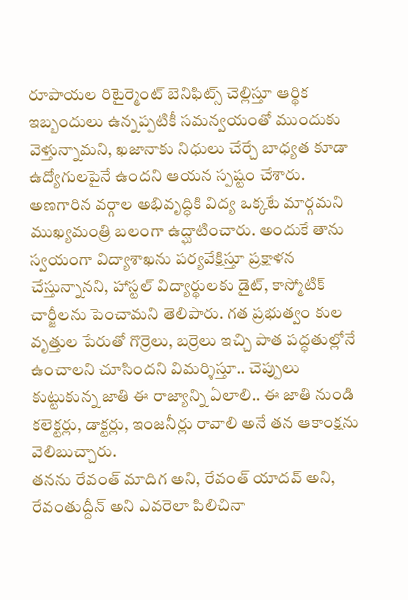రూపాయల రిటైర్మెంట్ బెనిఫిట్స్ చెల్లిస్తూ ఆర్థిక ఇబ్బందులు ఉన్నప్పటికీ సమన్వయంతో ముందుకు వెళ్తున్నామని, ఖజానాకు నిధులు చేర్చే బాధ్యత కూడా ఉద్యోగులపైనే ఉందని ఆయన స్పష్టం చేశారు.
అణగారిన వర్గాల అభివృద్ధికి విద్య ఒక్కటే మార్గమని ముఖ్యమంత్రి బలంగా ఉద్ఘాటించారు. అందుకే తాను స్వయంగా విద్యాశాఖను పర్యవేక్షిస్తూ ప్రక్షాళన చేస్తున్నానని, హాస్టల్ విద్యార్థులకు డైట్, కాస్మోటిక్ చార్జీలను పెంచామని తెలిపారు. గత ప్రభుత్వం కుల వృత్తుల పేరుతో గొర్రెలు, బర్రెలు ఇచ్చి పాత పద్ధతుల్లోనే ఉంచాలని చూసిందని విమర్శిస్తూ.. చెప్పులు కుట్టుకున్న జాతి ఈ రాజ్యాన్ని ఏలాలి.. ఈ జాతి నుండి కలెక్టర్లు, డాక్టర్లు, ఇంజనీర్లు రావాలి అనే తన ఆకాంక్షను వెలిబుచ్చారు.
తనను రేవంత్ మాదిగ అని, రేవంత్ యాదవ్ అని, రేవంతుద్దీన్ అని ఎవరెలా పిలిచినా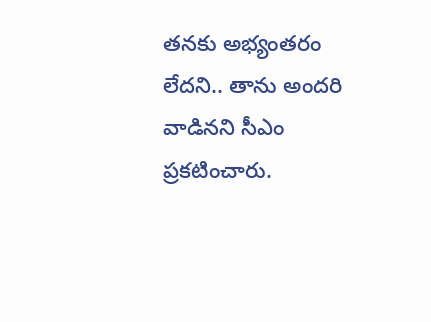తనకు అభ్యంతరం లేదని.. తాను అందరి వాడినని సీఎం ప్రకటించారు.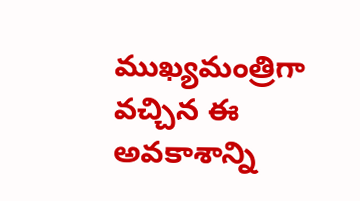ముఖ్యమంత్రిగా వచ్చిన ఈ అవకాశాన్ని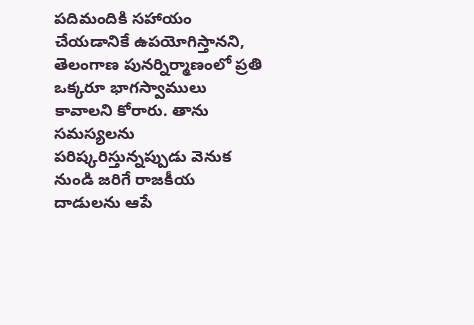పదిమందికి సహాయం చేయడానికే ఉపయోగిస్తానని, తెలంగాణ పునర్నిర్మాణంలో ప్రతి ఒక్కరూ భాగస్వాములు కావాలని కోరారు. తాను సమస్యలను పరిష్కరిస్తున్నప్పుడు వెనుక నుండి జరిగే రాజకీయ దాడులను ఆపే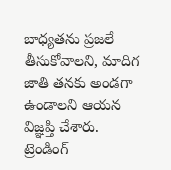బాధ్యతను ప్రజలే తీసుకోవాలని, మాదిగ జాతి తనకు అండగా ఉండాలని ఆయన విజ్ఞప్తి చేశారు.
ట్రెండింగ్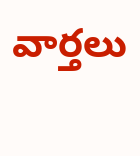వార్తలు